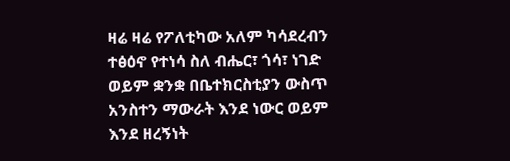ዛሬ ዛሬ የፖለቲካው አለም ካሳደረብን ተፅዕኖ የተነሳ ስለ ብሔር፣ ጎሳ፣ ነገድ ወይም ቋንቋ በቤተክርስቲያን ውስጥ አንስተን ማውራት እንደ ነውር ወይም እንደ ዘረኝነት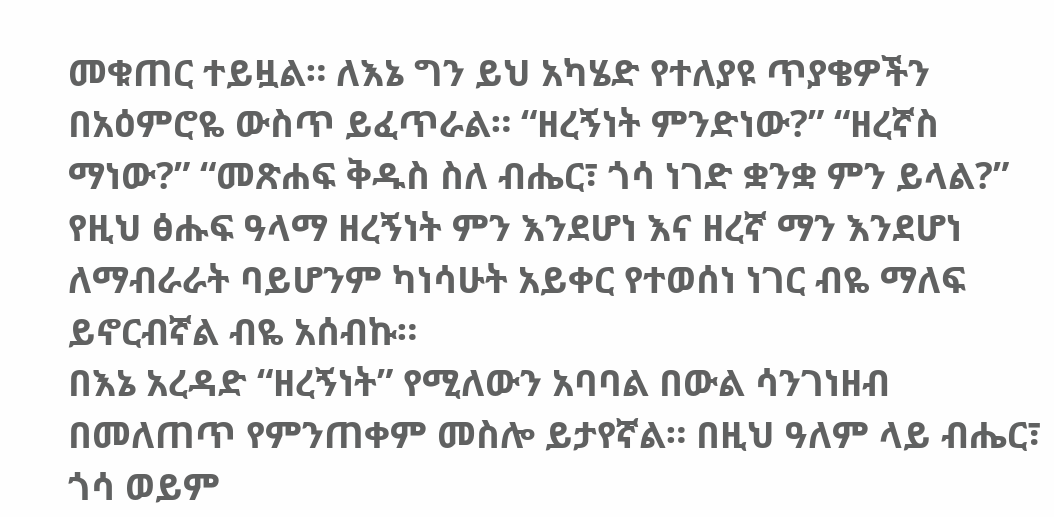መቁጠር ተይዟል። ለእኔ ግን ይህ አካሄድ የተለያዩ ጥያቄዎችን በአዕምሮዬ ውስጥ ይፈጥራል። “ዘረኝነት ምንድነው?” “ዘረኛስ ማነው?” “መጽሐፍ ቅዱስ ስለ ብሔር፣ ጎሳ ነገድ ቋንቋ ምን ይላል?” የዚህ ፅሑፍ ዓላማ ዘረኝነት ምን እንደሆነ እና ዘረኛ ማን እንደሆነ ለማብራራት ባይሆንም ካነሳሁት አይቀር የተወሰነ ነገር ብዬ ማለፍ ይኖርብኛል ብዬ አሰብኩ።
በእኔ አረዳድ “ዘረኝነት” የሚለውን አባባል በውል ሳንገነዘብ በመለጠጥ የምንጠቀም መስሎ ይታየኛል። በዚህ ዓለም ላይ ብሔር፣ ጎሳ ወይም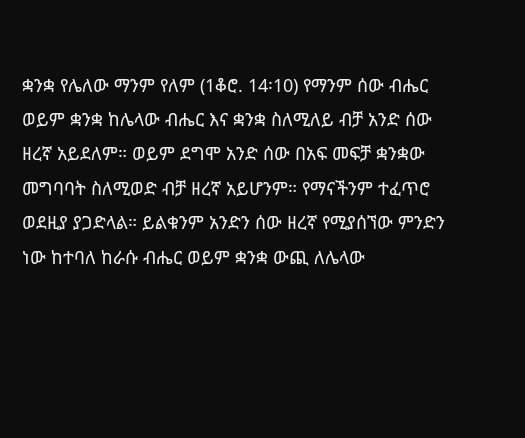ቋንቋ የሌለው ማንም የለም (1ቆሮ. 14፡10) የማንም ሰው ብሔር ወይም ቋንቋ ከሌላው ብሔር እና ቋንቋ ስለሚለይ ብቻ አንድ ሰው ዘረኛ አይደለም። ወይም ደግሞ አንድ ሰው በአፍ መፍቻ ቋንቋው መግባባት ስለሚወድ ብቻ ዘረኛ አይሆንም። የማናችንም ተፈጥሮ ወደዚያ ያጋድላል። ይልቁንም አንድን ሰው ዘረኛ የሚያሰኘው ምንድን ነው ከተባለ ከራሱ ብሔር ወይም ቋንቋ ውጪ ለሌላው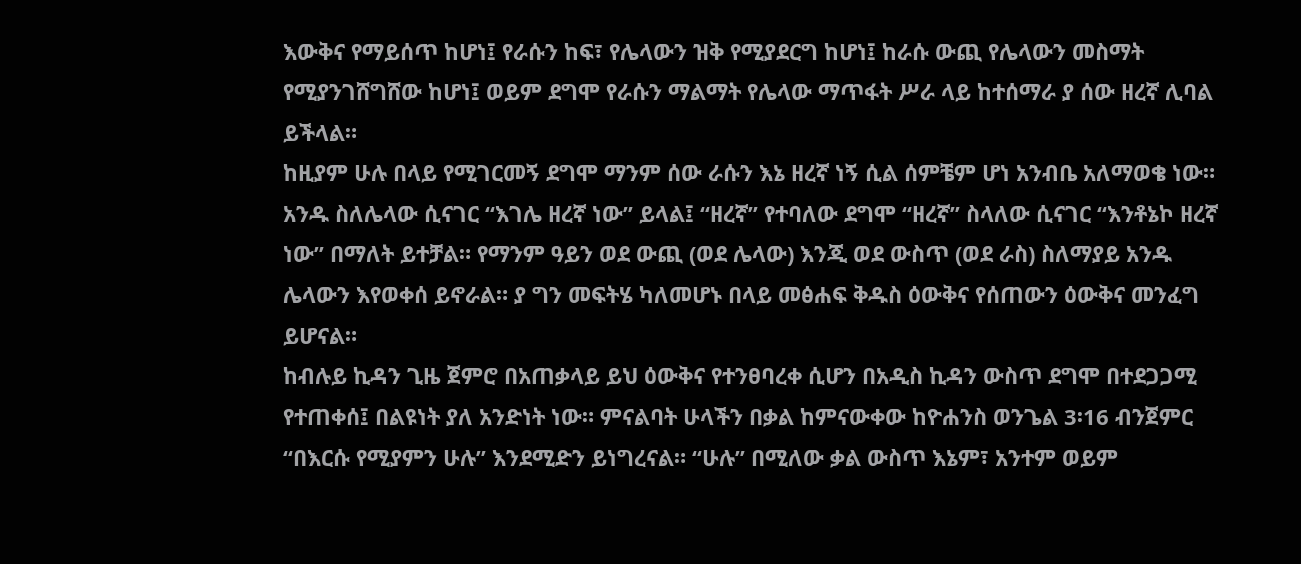እውቅና የማይሰጥ ከሆነ፤ የራሱን ከፍ፣ የሌላውን ዝቅ የሚያደርግ ከሆነ፤ ከራሱ ውጪ የሌላውን መስማት የሚያንገሸግሸው ከሆነ፤ ወይም ደግሞ የራሱን ማልማት የሌላው ማጥፋት ሥራ ላይ ከተሰማራ ያ ሰው ዘረኛ ሊባል ይችላል።
ከዚያም ሁሉ በላይ የሚገርመኝ ደግሞ ማንም ሰው ራሱን እኔ ዘረኛ ነኝ ሲል ሰምቼም ሆነ አንብቤ አለማወቄ ነው። አንዱ ስለሌላው ሲናገር “እገሌ ዘረኛ ነው” ይላል፤ “ዘረኛ” የተባለው ደግሞ “ዘረኛ” ስላለው ሲናገር “እንቶኔኮ ዘረኛ ነው” በማለት ይተቻል። የማንም ዓይን ወደ ውጪ (ወደ ሌላው) እንጂ ወደ ውስጥ (ወደ ራስ) ስለማያይ አንዱ ሌላውን እየወቀሰ ይኖራል። ያ ግን መፍትሄ ካለመሆኑ በላይ መፅሐፍ ቅዱስ ዕውቅና የሰጠውን ዕውቅና መንፈግ ይሆናል።
ከብሉይ ኪዳን ጊዜ ጀምሮ በአጠቃላይ ይህ ዕውቅና የተንፀባረቀ ሲሆን በአዲስ ኪዳን ውስጥ ደግሞ በተደጋጋሚ የተጠቀሰ፤ በልዩነት ያለ አንድነት ነው። ምናልባት ሁላችን በቃል ከምናውቀው ከዮሐንስ ወንጌል 3፡16 ብንጀምር “በእርሱ የሚያምን ሁሉ” እንደሚድን ይነግረናል። “ሁሉ” በሚለው ቃል ውስጥ እኔም፣ አንተም ወይም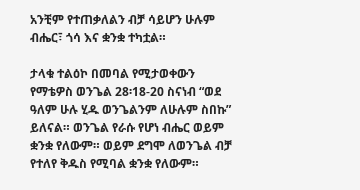አንቺም የተጠቃለልን ብቻ ሳይሆን ሁሉም ብሔር፣ ጎሳ እና ቋንቋ ተካቷል።

ታላቁ ተልዕኮ በመባል የሚታወቀውን የማቴዎስ ወንጌል 28፡18-20 ስናነብ “ወደ ዓለም ሁሉ ሂዱ ወንጌልንም ለሁሉም ስበኩ” ይለናል። ወንጌል የራሱ የሆነ ብሔር ወይም ቋንቋ የለውም። ወይም ደግሞ ለወንጌል ብቻ የተለየ ቅዱስ የሚባል ቋንቋ የለውም።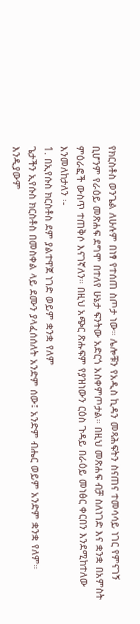የክርስቶስ ወንጌል ለሁሉም በነፃ የተሰጠ ስጦታ ነው። ሌሎቹን የአዲስ ኪዳን መጻሕፍትን ስናጠና ተመሳሳይ ነገር የምናገኝ ቢሆንም የራዕይ መጽሐፍ ደግሞ በተለየ ሁኔታ ፍንትው አድርጎ አስቀምጦታል። በዚህ መጽሐፍ ብቻ ስለነገድ እና ቋንቋ በአምስት ምዕራፎች ውስጥ ተጠቅሶ እናገኛለን። በዚህ አጭር ጽሑፍም የያዝነውን ርዕስ ጉዳይ በራዕይ መነፅር ቀርበን እንደሚከተለው እንመለከታለን ፡-
1. በኢየሱስ ክርስቶስ ደም ያልተዋጀ ነገድ ወይም ቋንቋ የለም
ጌታችን ኢየሱስ ክርስቶስ በመስቀል ላይ ደሙን ያላፈሰሰለት አንድም ሰው፤ አንድም ብሔር ወይም አንድም ቋንቋ የለም። እንዲያውም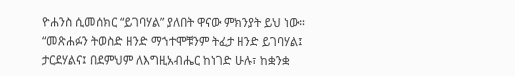ዮሐንስ ሲመሰክር “ይገባሃል” ያለበት ዋናው ምክንያት ይህ ነው። “መጽሐፉን ትወስድ ዘንድ ማኀተሞቹንም ትፈታ ዘንድ ይገባሃል፤ ታርደሃልና፤ በደምህም ለእግዚአብሔር ከነገድ ሁሉ፣ ከቋንቋ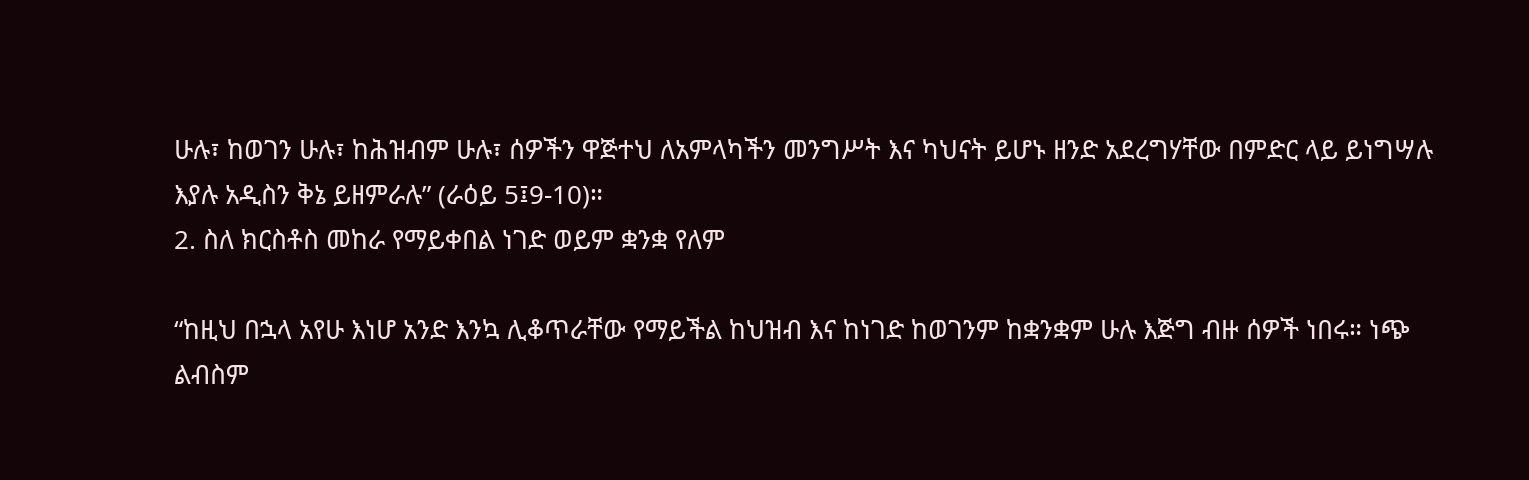ሁሉ፣ ከወገን ሁሉ፣ ከሕዝብም ሁሉ፣ ሰዎችን ዋጅተህ ለአምላካችን መንግሥት እና ካህናት ይሆኑ ዘንድ አደረግሃቸው በምድር ላይ ይነግሣሉ እያሉ አዲስን ቅኔ ይዘምራሉ” (ራዕይ 5፤9-10)።
2. ስለ ክርስቶስ መከራ የማይቀበል ነገድ ወይም ቋንቋ የለም

“ከዚህ በኋላ አየሁ እነሆ አንድ እንኳ ሊቆጥራቸው የማይችል ከህዝብ እና ከነገድ ከወገንም ከቋንቋም ሁሉ እጅግ ብዙ ሰዎች ነበሩ። ነጭ ልብስም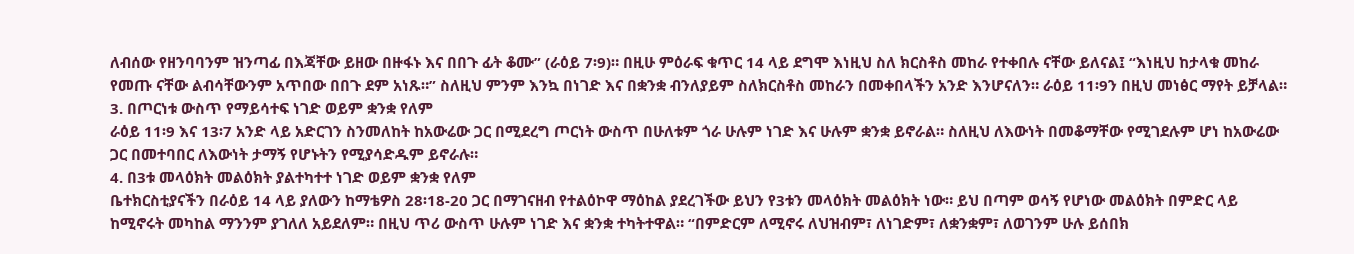ለብሰው የዘንባባንም ዝንጣፊ በእጃቸው ይዘው በዙፋኑ እና በበጉ ፊት ቆሙ” (ራዕይ 7፡9)። በዚሁ ምዕራፍ ቁጥር 14 ላይ ደግሞ እነዚህ ስለ ክርስቶስ መከራ የተቀበሉ ናቸው ይለናል፤ “እነዚህ ከታላቁ መከራ የመጡ ናቸው ልብሳቸውንም አጥበው በበጉ ደም አነጹ።” ስለዚህ ምንም እንኳ በነገድ እና በቋንቋ ብንለያይም ስለክርስቶስ መከራን በመቀበላችን አንድ እንሆናለን። ራዕይ 11፡9ን በዚህ መነፅር ማየት ይቻላል።
3. በጦርነቱ ውስጥ የማይሳተፍ ነገድ ወይም ቋንቋ የለም
ራዕይ 11፡9 እና 13፡7 አንድ ላይ አድርገን ስንመለከት ከአውሬው ጋር በሚደረግ ጦርነት ውስጥ በሁለቱም ጎራ ሁሉም ነገድ እና ሁሉም ቋንቋ ይኖራል። ስለዚህ ለእውነት በመቆማቸው የሚገደሉም ሆነ ከአውሬው ጋር በመተባበር ለእውነት ታማኝ የሆኑትን የሚያሳድዱም ይኖራሉ።
4. በ3ቱ መላዕክት መልዕክት ያልተካተተ ነገድ ወይም ቋንቋ የለም
ቤተክርስቲያናችን በራዕይ 14 ላይ ያለውን ከማቴዎስ 28፡18-20 ጋር በማገናዘብ የተልዕኮዋ ማዕከል ያደረገችው ይህን የ3ቱን መላዕክት መልዕክት ነው። ይህ በጣም ወሳኝ የሆነው መልዕክት በምድር ላይ ከሚኖሩት መካከል ማንንም ያገለለ አይደለም። በዚህ ጥሪ ውስጥ ሁሉም ነገድ እና ቋንቋ ተካትተዋል። “በምድርም ለሚኖሩ ለህዝብም፣ ለነገድም፣ ለቋንቋም፣ ለወገንም ሁሉ ይሰበክ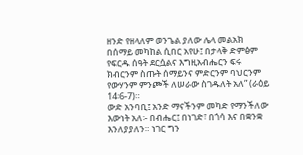ዘንድ የዘላለም ወንጌል ያለው ሌላ መልአክ በሰማይ መካከል ሲበር አየሁ፤ በታላቅ ድምፅም የፍርዱ ሰዓት ደርሷልና እግዚአብሔርን ፍሩ ክብርንም ስጡት ሰማይንና ምድርንም ባህርንም የውሃንም ምንጮች ለሠራው ስገዱለት አለ” (ራዕይ 14፡6-7)።
ውድ አንባቢ፤ አንድ ማናችንም መካድ የማንችለው እውነት አለ፡- በብሔር፤ በነገድ፣ በጎሳ እና በቋንቋ እንለያያለን። ነገር ግን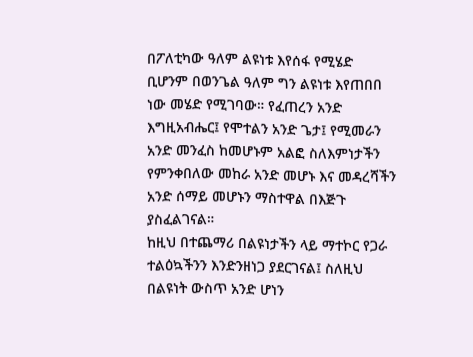በፖለቲካው ዓለም ልዩነቱ እየሰፋ የሚሄድ ቢሆንም በወንጌል ዓለም ግን ልዩነቱ እየጠበበ ነው መሄድ የሚገባው። የፈጠረን አንድ እግዚአብሔር፤ የሞተልን አንድ ጌታ፤ የሚመራን አንድ መንፈስ ከመሆኑም አልፎ ስለእምነታችን የምንቀበለው መከራ አንድ መሆኑ እና መዳረሻችን አንድ ሰማይ መሆኑን ማስተዋል በእጅጉ ያስፈልገናል።
ከዚህ በተጨማሪ በልዩነታችን ላይ ማተኮር የጋራ ተልዕኳችንን እንድንዘነጋ ያደርገናል፤ ስለዚህ በልዩነት ውስጥ አንድ ሆነን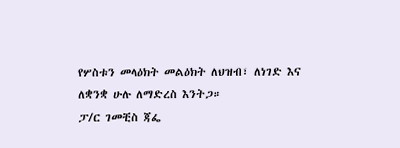የሦስቱን መላዕክት መልዕክት ለህዝብ፣ ለነገድ እና ለቋንቋ ሁሉ ለማድረስ እንትጋ።
ፓ/ር ገመቺስ ጃፌ